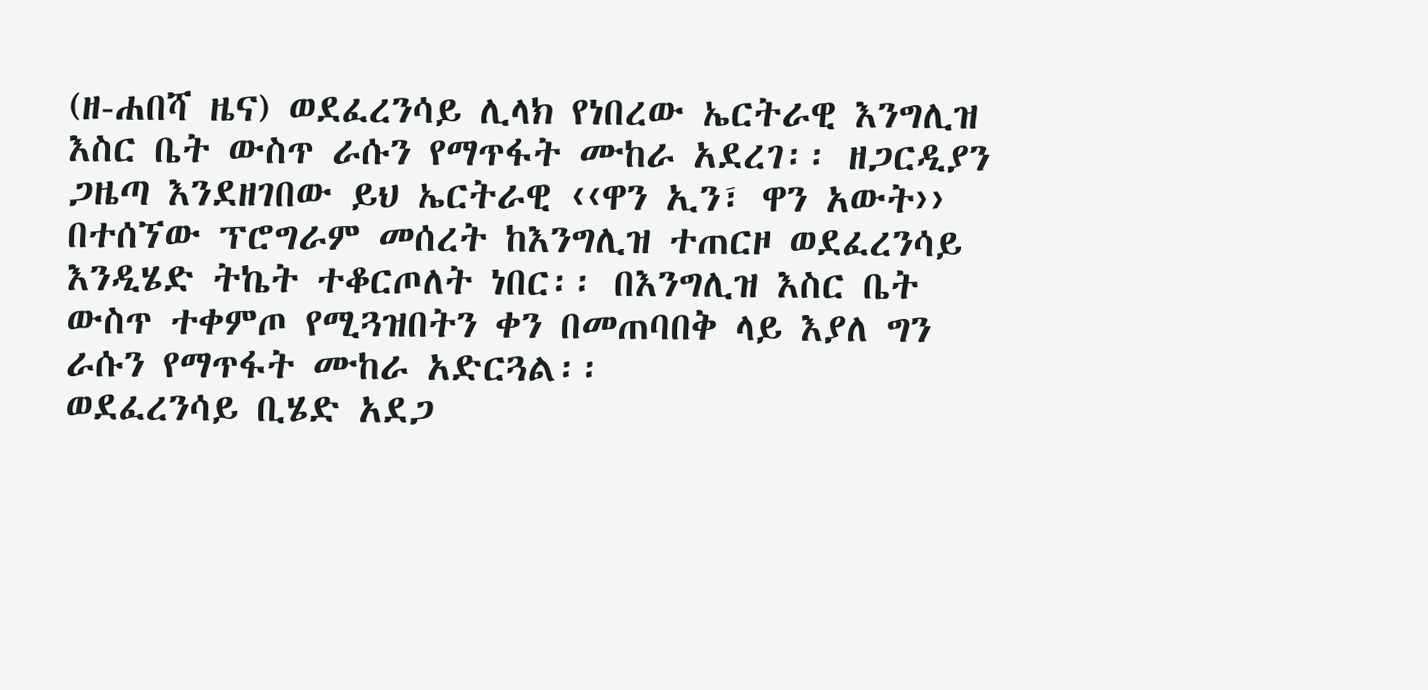(ዘ-ሐበሻ ዜና) ወደፈረንሳይ ሊላክ የነበረው ኤርትራዊ እንግሊዝ እስር ቤት ውስጥ ራሱን የማጥፋት ሙከራ አደረገ፡፡ ዘጋርዲያን ጋዜጣ እንደዘገበው ይህ ኤርትራዊ ‹‹ዋን ኢን፣ ዋን አውት›› በተሰኘው ፕሮግራም መሰረት ከእንግሊዝ ተጠርዞ ወደፈረንሳይ እንዲሄድ ትኬት ተቆርጦለት ነበር፡፡ በእንግሊዝ እስር ቤት ውስጥ ተቀምጦ የሚጓዝበትን ቀን በመጠባበቅ ላይ እያለ ግን ራሱን የማጥፋት ሙከራ አድርጓል፡፡
ወደፈረንሳይ ቢሄድ አደጋ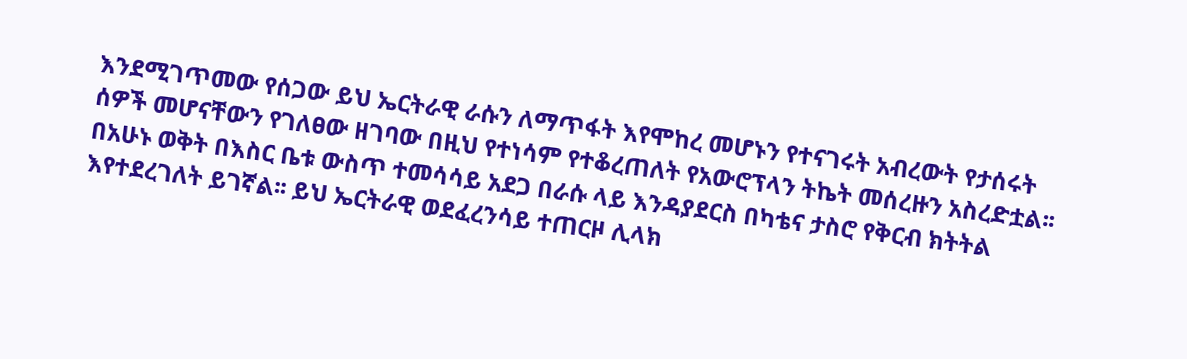እንደሚገጥመው የሰጋው ይህ ኤርትራዊ ራሱን ለማጥፋት እየሞከረ መሆኑን የተናገሩት አብረውት የታሰሩት ሰዎች መሆናቸውን የገለፀው ዘገባው በዚህ የተነሳም የተቆረጠለት የአውሮፕላን ትኬት መሰረዙን አስረድቷል፡፡ በአሁኑ ወቅት በእስር ቤቱ ውስጥ ተመሳሳይ አደጋ በራሱ ላይ እንዳያደርስ በካቴና ታስሮ የቅርብ ክትትል እየተደረገለት ይገኛል፡፡ ይህ ኤርትራዊ ወደፈረንሳይ ተጠርዞ ሊላክ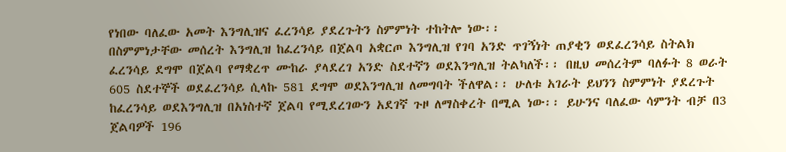የነበው ባለፈው አመት እንግሊዝና ፈረንሳይ ያደረጉትን ስምምነት ተከትሎ ነው፡፡
በስምምነታቸው መሰረት እንግሊዝ ከፈረንሳይ በጀልባ አቋርጦ እንግሊዝ የገባ አንድ ጥገኝነት ጠያቂን ወደፈረንሳይ ስትልክ ፈረንሳይ ደግሞ በጀልባ የማቋረጥ ሙከራ ያላደረገ አንድ ስደተኛን ወደእንግሊዝ ትልካለች፡፡ በዚህ መሰረትም ባለፉት 8 ወራት 605 ስደተኞች ወደፈረንሳይ ሲላኩ 581 ደግሞ ወደእንግሊዝ ለመግባት ችለዋል፡፡ ሁለቱ አገራት ይህንን ስምምነት ያደረጉት ከፈረንሳይ ወደእንግሊዝ በአነስተኛ ጀልባ የሚደረገውን አደገኛ ጉዞ ለማስቀረት በሚል ነው፡፡ ይሁንና ባለፈው ሳምንት ብቻ በ3 ጀልባዎች 196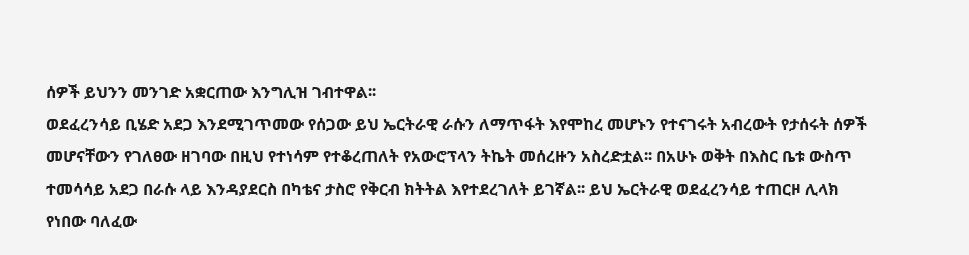ሰዎች ይህንን መንገድ አቋርጠው እንግሊዝ ገብተዋል፡፡
ወደፈረንሳይ ቢሄድ አደጋ እንደሚገጥመው የሰጋው ይህ ኤርትራዊ ራሱን ለማጥፋት እየሞከረ መሆኑን የተናገሩት አብረውት የታሰሩት ሰዎች መሆናቸውን የገለፀው ዘገባው በዚህ የተነሳም የተቆረጠለት የአውሮፕላን ትኬት መሰረዙን አስረድቷል፡፡ በአሁኑ ወቅት በእስር ቤቱ ውስጥ ተመሳሳይ አደጋ በራሱ ላይ እንዳያደርስ በካቴና ታስሮ የቅርብ ክትትል እየተደረገለት ይገኛል፡፡ ይህ ኤርትራዊ ወደፈረንሳይ ተጠርዞ ሊላክ የነበው ባለፈው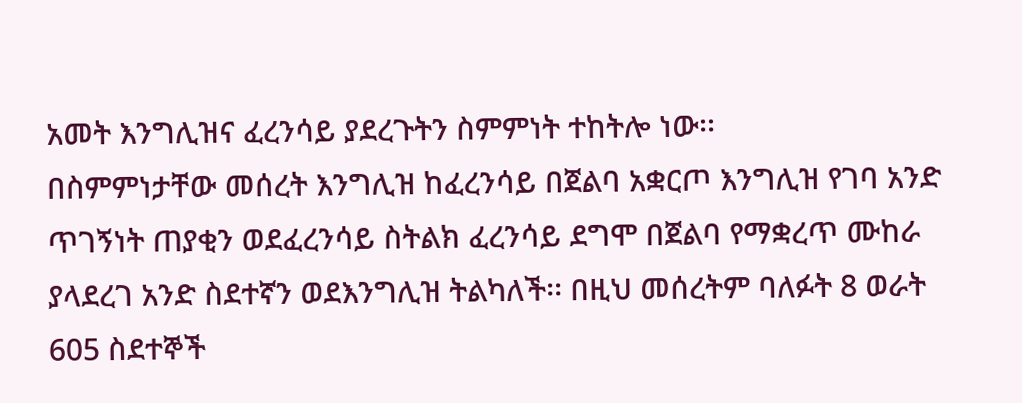አመት እንግሊዝና ፈረንሳይ ያደረጉትን ስምምነት ተከትሎ ነው፡፡
በስምምነታቸው መሰረት እንግሊዝ ከፈረንሳይ በጀልባ አቋርጦ እንግሊዝ የገባ አንድ ጥገኝነት ጠያቂን ወደፈረንሳይ ስትልክ ፈረንሳይ ደግሞ በጀልባ የማቋረጥ ሙከራ ያላደረገ አንድ ስደተኛን ወደእንግሊዝ ትልካለች፡፡ በዚህ መሰረትም ባለፉት 8 ወራት 605 ስደተኞች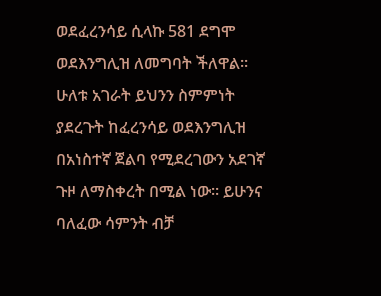ወደፈረንሳይ ሲላኩ 581 ደግሞ ወደእንግሊዝ ለመግባት ችለዋል፡፡ ሁለቱ አገራት ይህንን ስምምነት ያደረጉት ከፈረንሳይ ወደእንግሊዝ በአነስተኛ ጀልባ የሚደረገውን አደገኛ ጉዞ ለማስቀረት በሚል ነው፡፡ ይሁንና ባለፈው ሳምንት ብቻ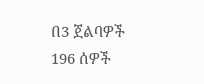በ3 ጀልባዎች 196 ሰዎች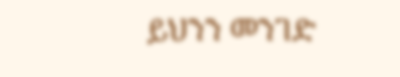ይህንን መንገድ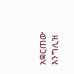አቋርጠው እንግሊዝ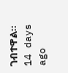ገብተዋል፡፡
14 days ago